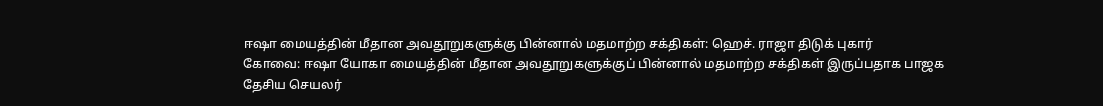ஈஷா மையத்தின் மீதான அவதூறுகளுக்கு பின்னால் மதமாற்ற சக்திகள்: ஹெச். ராஜா திடுக் புகார்
கோவை: ஈஷா யோகா மையத்தின் மீதான அவதூறுகளுக்குப் பின்னால் மதமாற்ற சக்திகள் இருப்பதாக பாஜக தேசிய செயலர்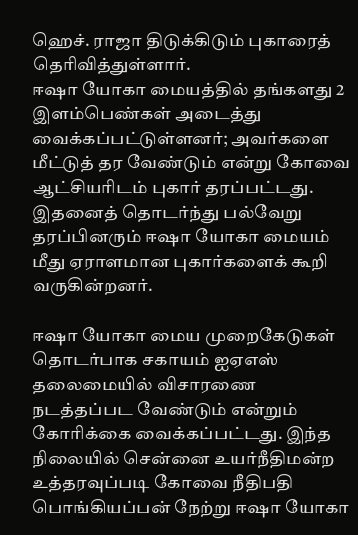ஹெச். ராஜா திடுக்கிடும் புகாரைத் தெரிவித்துள்ளார்.
ஈஷா யோகா மையத்தில் தங்களது 2 இளம்பெண்கள் அடைத்து வைக்கப்பட்டுள்ளனர்; அவர்களை மீட்டுத் தர வேண்டும் என்று கோவை ஆட்சியரிடம் புகார் தரப்பட்டது. இதனைத் தொடர்ந்து பல்வேறு தரப்பினரும் ஈஷா யோகா மையம் மீது ஏராளமான புகார்களைக் கூறி வருகின்றனர்.

ஈஷா யோகா மைய முறைகேடுகள் தொடர்பாக சகாயம் ஐஏஎஸ் தலைமையில் விசாரணை நடத்தப்பட வேண்டும் என்றும் கோரிக்கை வைக்கப்பட்டது. இந்த நிலையில் சென்னை உயர்நீதிமன்ற உத்தரவுப்படி கோவை நீதிபதி பொங்கியப்பன் நேற்று ஈஷா யோகா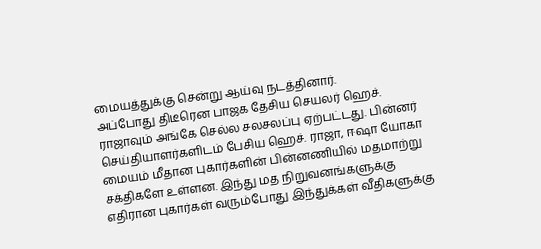மையத்துக்கு சென்று ஆய்வு நடத்தினார்.
அப்போது திடீரென பாஜக தேசிய செயலர் ஹெச். ராஜாவும் அங்கே செல்ல சலசலப்பு ஏற்பட்டது. பின்னர் செய்தியாளர்களிடம் பேசிய ஹெச். ராஜா, ஈஷா யோகா மையம் மீதான புகார்களின் பின்னணியில் மதமாற்று சக்திகளே உள்ளன. இந்து மத நிறுவனங்களுக்கு எதிரான புகார்கள் வரும்போது இந்துக்கள் வீதிகளுக்கு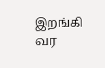இறங்கி வர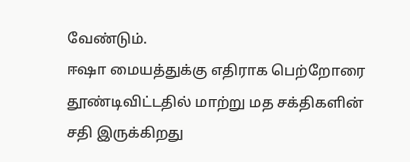வேண்டும்.
ஈஷா மையத்துக்கு எதிராக பெற்றோரை தூண்டிவிட்டதில் மாற்று மத சக்திகளின் சதி இருக்கிறது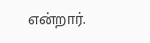என்றார்.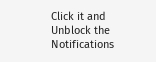Click it and Unblock the Notifications